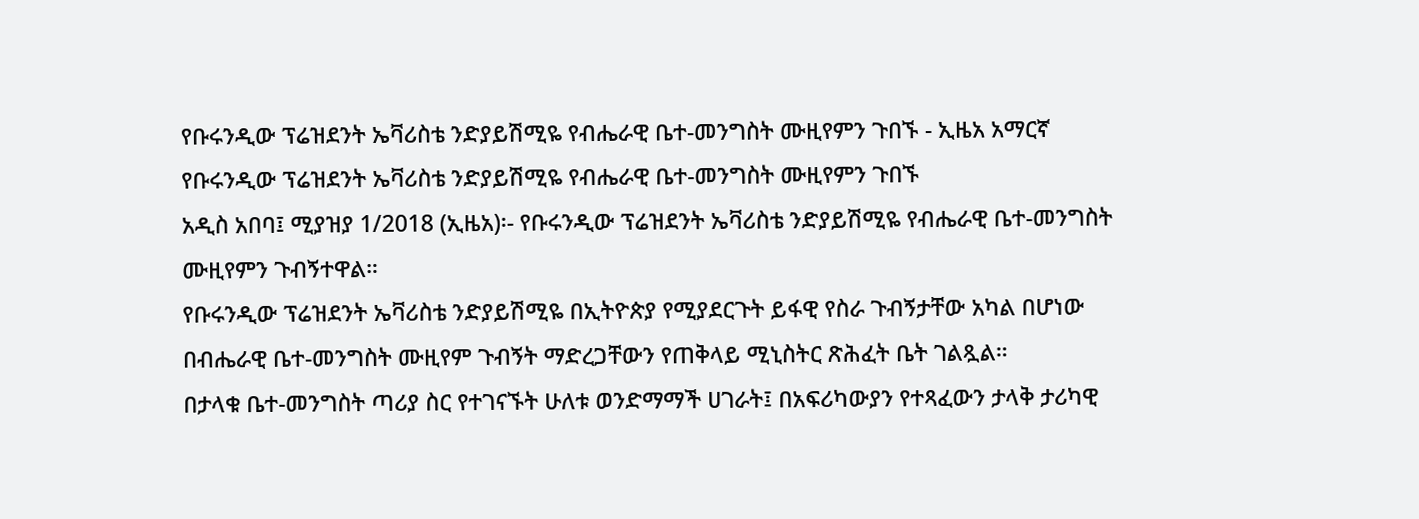የቡሩንዲው ፕሬዝደንት ኤቫሪስቴ ንድያይሽሚዬ የብሔራዊ ቤተ-መንግስት ሙዚየምን ጉበኙ - ኢዜአ አማርኛ
የቡሩንዲው ፕሬዝደንት ኤቫሪስቴ ንድያይሽሚዬ የብሔራዊ ቤተ-መንግስት ሙዚየምን ጉበኙ
አዲስ አበባ፤ ሚያዝያ 1/2018 (ኢዜአ)፡- የቡሩንዲው ፕሬዝደንት ኤቫሪስቴ ንድያይሽሚዬ የብሔራዊ ቤተ-መንግስት ሙዚየምን ጉብኝተዋል።
የቡሩንዲው ፕሬዝደንት ኤቫሪስቴ ንድያይሽሚዬ በኢትዮጵያ የሚያደርጉት ይፋዊ የስራ ጉብኝታቸው አካል በሆነው በብሔራዊ ቤተ-መንግስት ሙዚየም ጉብኝት ማድረጋቸውን የጠቅላይ ሚኒስትር ጽሕፈት ቤት ገልጿል።
በታላቁ ቤተ-መንግስት ጣሪያ ስር የተገናኙት ሁለቱ ወንድማማች ሀገራት፤ በአፍሪካውያን የተጻፈውን ታላቅ ታሪካዊ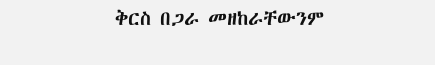ቅርስ በጋራ መዘከራቸውንም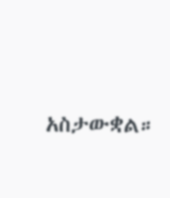አስታውቋል።